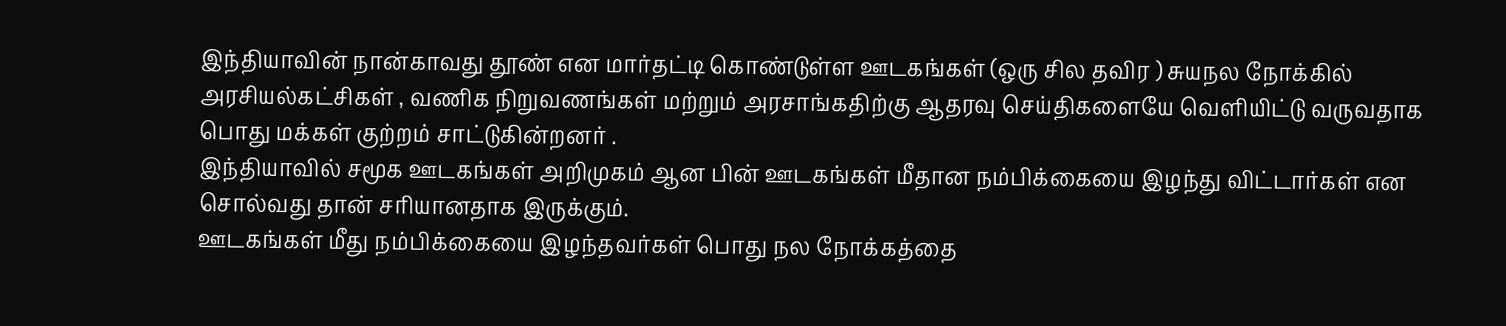இந்தியாவின் நான்காவது தூண் என மார்தட்டி கொண்டுள்ள ஊடகங்கள் (ஒரு சில தவிர ) சுயநல நோக்கில் அரசியல்கட்சிகள் , வணிக நிறுவணங்கள் மற்றும் அரசாங்கதிற்கு ஆதரவு செய்திகளையே வெளியிட்டு வருவதாக பொது மக்கள் குற்றம் சாட்டுகின்றனர் .
இந்தியாவில் சமூக ஊடகங்கள் அறிமுகம் ஆன பின் ஊடகங்கள் மீதான நம்பிக்கையை இழந்து விட்டார்கள் என சொல்வது தான் சரியானதாக இருக்கும்.
ஊடகங்கள் மீது நம்பிக்கையை இழந்தவர்கள் பொது நல நோக்கத்தை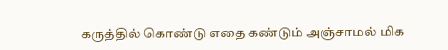கருத்தில் கொண்டு எதை கண்டும் அஞ்சாமல் மிக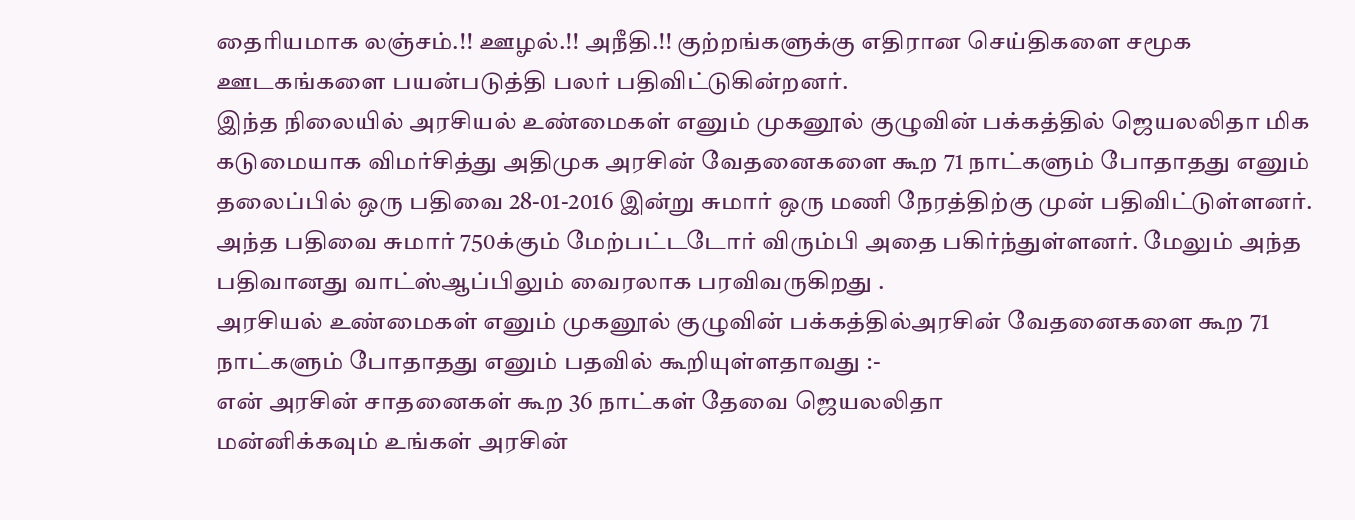தைரியமாக லஞ்சம்.!! ஊழல்.!! அநீதி.!! குற்றங்களுக்கு எதிரான செய்திகளை சமூக ஊடகங்களை பயன்படுத்தி பலர் பதிவிட்டுகின்றனர்.
இந்த நிலையில் அரசியல் உண்மைகள் எனும் முகனூல் குழுவின் பக்கத்தில் ஜெயலலிதா மிக கடுமையாக விமர்சித்து அதிமுக அரசின் வேதனைகளை கூற 71 நாட்களும் போதாதது எனும் தலைப்பில் ஒரு பதிவை 28-01-2016 இன்று சுமார் ஒரு மணி நேரத்திற்கு முன் பதிவிட்டுள்ளனர். அந்த பதிவை சுமார் 750க்கும் மேற்பட்டடோர் விரும்பி அதை பகிர்ந்துள்ளனர். மேலும் அந்த பதிவானது வாட்ஸ்ஆப்பிலும் வைரலாக பரவிவருகிறது .
அரசியல் உண்மைகள் எனும் முகனூல் குழுவின் பக்கத்தில்அரசின் வேதனைகளை கூற 71 நாட்களும் போதாதது எனும் பதவில் கூறியுள்ளதாவது :-
என் அரசின் சாதனைகள் கூற 36 நாட்கள் தேவை ஜெயலலிதா
மன்னிக்கவும் உங்கள் அரசின்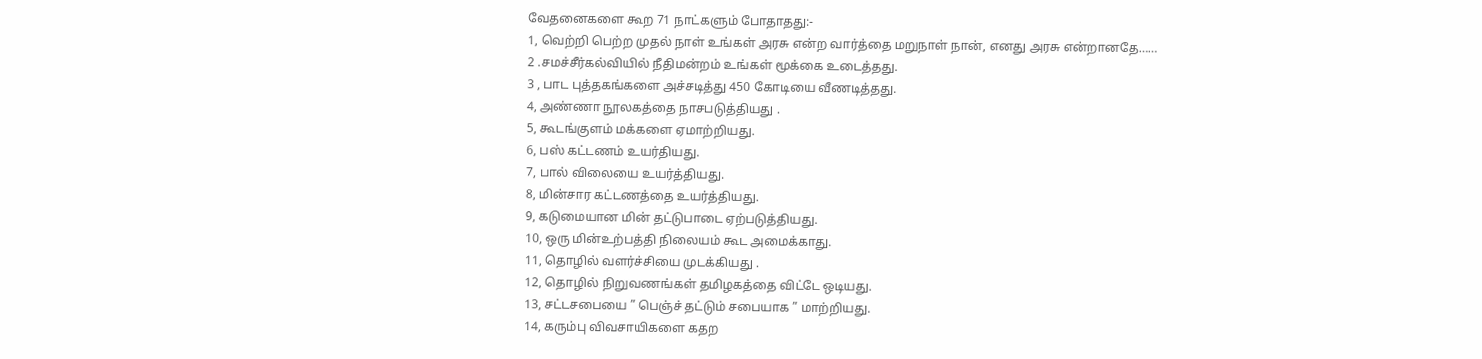வேதனைகளை கூற 71 நாட்களும் போதாதது:-
1, வெற்றி பெற்ற முதல் நாள் உங்கள் அரசு என்ற வார்த்தை மறுநாள் நான், எனது அரசு என்றானதே……
2 .சமச்சீர்கல்வியில் நீதிமன்றம் உங்கள் மூக்கை உடைத்தது.
3 , பாட புத்தகங்களை அச்சடித்து 450 கோடியை வீணடித்தது.
4, அண்ணா நூலகத்தை நாசபடுத்தியது .
5, கூடங்குளம் மக்களை ஏமாற்றியது.
6, பஸ் கட்டணம் உயர்தியது.
7, பால் விலையை உயர்த்தியது.
8, மின்சார கட்டணத்தை உயர்த்தியது.
9, கடுமையான மின் தட்டுபாடை ஏற்படுத்தியது.
10, ஒரு மின்உற்பத்தி நிலையம் கூட அமைக்காது.
11, தொழில் வளர்ச்சியை முடக்கியது .
12, தொழில் நிறுவணங்கள் தமிழகத்தை விட்டே ஒடியது.
13, சட்டசபையை ” பெஞ்ச் தட்டும் சபையாக ” மாற்றியது.
14, கரும்பு விவசாயிகளை கதற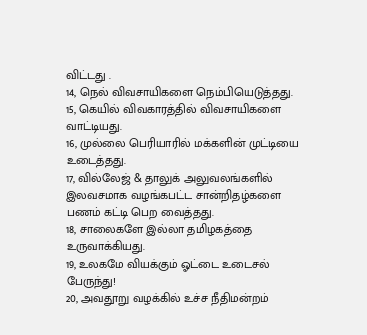விட்டது .
14, நெல் விவசாயிகளை நெம்பியெடுத்தது.
15, கெயில் விவகாரத்தில் விவசாயிகளை வாட்டியது.
16, முல்லை பெரியாரில் மக்களின் முட்டியை உடைத்தது.
17, வில்லேஜ் & தாலுக் அலுவலங்களில் இலவசமாக வழங்கபட்ட சான்றிதழ்களை பணம் கட்டி பெற வைத்தது.
18, சாலைகளே இல்லா தமிழகத்தை உருவாக்கியது.
19, உலகமே வியக்கும் ஓட்டை உடைசல் பேருந்து!
20, அவதூறு வழக்கில் உச்ச நீதிமன்றம்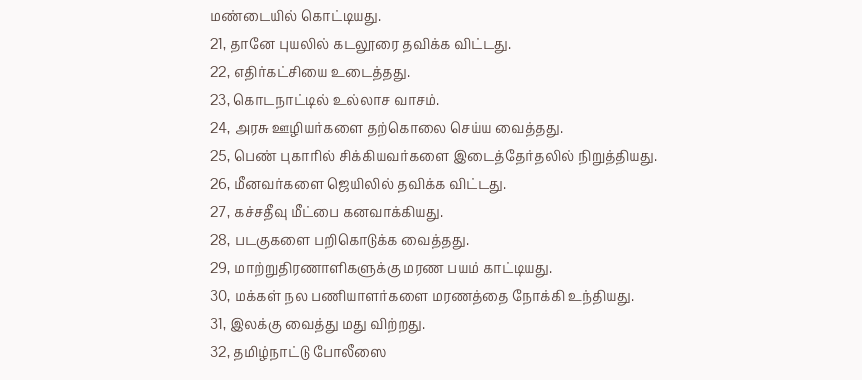மண்டையில் கொட்டியது.
21, தானே புயலில் கடலூரை தவிக்க விட்டது.
22, எதிர்கட்சியை உடைத்தது.
23, கொடநாட்டில் உல்லாச வாசம்.
24, அரசு ஊழியர்களை தற்கொலை செய்ய வைத்தது.
25, பெண் புகாரில் சிக்கியவர்களை இடைத்தேர்தலில் நிறுத்தியது.
26, மீனவர்களை ஜெயிலில் தவிக்க விட்டது.
27, கச்சதீவு மீட்பை கனவாக்கியது.
28, படகுகளை பறிகொடுக்க வைத்தது.
29, மாற்றுதிரணாளிகளுக்கு மரண பயம் காட்டியது.
30, மக்கள் நல பணியாளர்களை மரணத்தை நோக்கி உந்தியது.
31, இலக்கு வைத்து மது விற்றது.
32, தமிழ்நாட்டு போலீஸை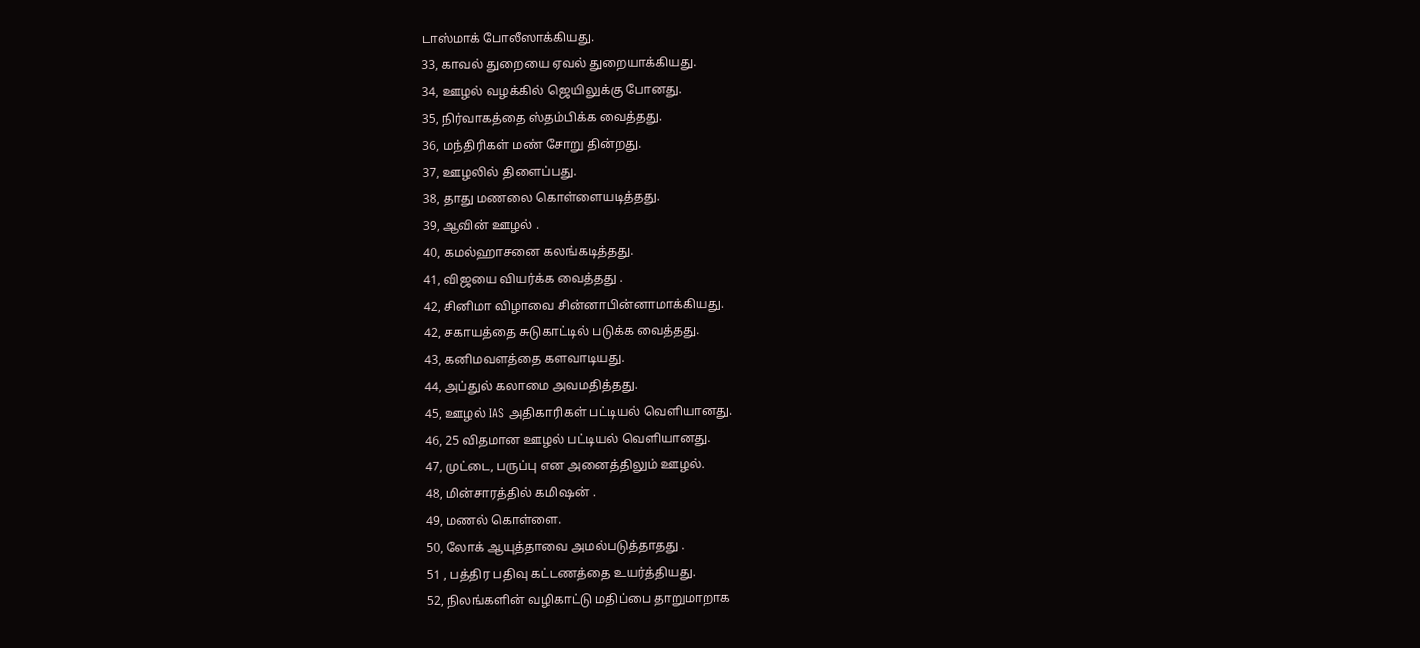டாஸ்மாக் போலீஸாக்கியது.
33, காவல் துறையை ஏவல் துறையாக்கியது.
34, ஊழல் வழக்கில் ஜெயிலுக்கு போனது.
35, நிர்வாகத்தை ஸ்தம்பிக்க வைத்தது.
36, மந்திரிகள் மண் சோறு தின்றது.
37, ஊழலில் திளைப்பது.
38, தாது மணலை கொள்ளையடித்தது.
39, ஆவின் ஊழல் .
40, கமல்ஹாசனை கலங்கடித்தது.
41, விஜயை வியர்க்க வைத்தது .
42, சினிமா விழாவை சின்னாபின்னாமாக்கியது.
42, சகாயத்தை சுடுகாட்டில் படுக்க வைத்தது.
43, கனிமவளத்தை களவாடியது.
44, அப்துல் கலாமை அவமதித்தது.
45, ஊழல் IAS அதிகாரிகள் பட்டியல் வெளியானது.
46, 25 விதமான ஊழல் பட்டியல் வெளியானது.
47, முட்டை, பருப்பு என அனைத்திலும் ஊழல்.
48, மின்சாரத்தில் கமிஷன் .
49, மணல் கொள்ளை.
50, லோக் ஆயுத்தாவை அமல்படுத்தாதது .
51 , பத்திர பதிவு கட்டணத்தை உயர்த்தியது.
52, நிலங்களின் வழிகாட்டு மதிப்பை தாறுமாறாக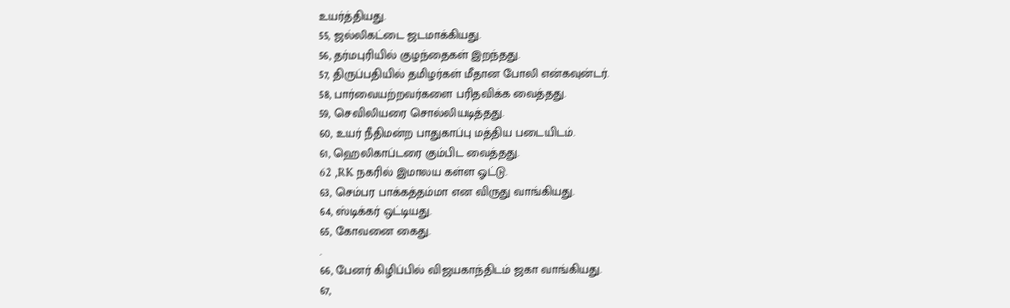உயர்த்தியது.
55, ஜல்லிகட்டை ஜடமாக்கியது.
56, தர்மபுரியில் குழந்தைகள் இறந்தது.
57, திருப்பதியில் தமிழர்கள் மீதான போலி என்கவுன்டர்.
58, பார்வையற்றவர்களை பரிதவிக்க வைத்தது.
59, செவிலியரை சொல்லியடித்தது.
60, உயர் நீதிமன்ற பாதுகாப்பு மத்திய படையிடம்.
61, ஹெலிகாப்டரை கும்பிட வைத்தது.
62 ,RK நகரில் இமாலய கள்ள ஓட்டு.
63, செம்பர பாக்கத்தம்மா என விருது வாங்கியது.
64, ஸ்டிக்கர் ஒட்டியது.
65, கோவனை கைது.
.
66, பேனர் கிழிப்பில் விஜயகாந்திடம் ஜகா வாங்கியது.
67,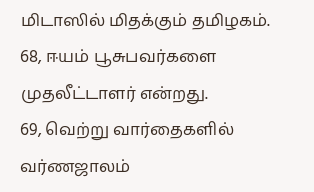மிடாஸில் மிதக்கும் தமிழகம்.
68, ஈயம் பூசுபவர்களை முதலீட்டாளர் என்றது.
69, வெற்று வார்தைகளில் வர்ணஜாலம்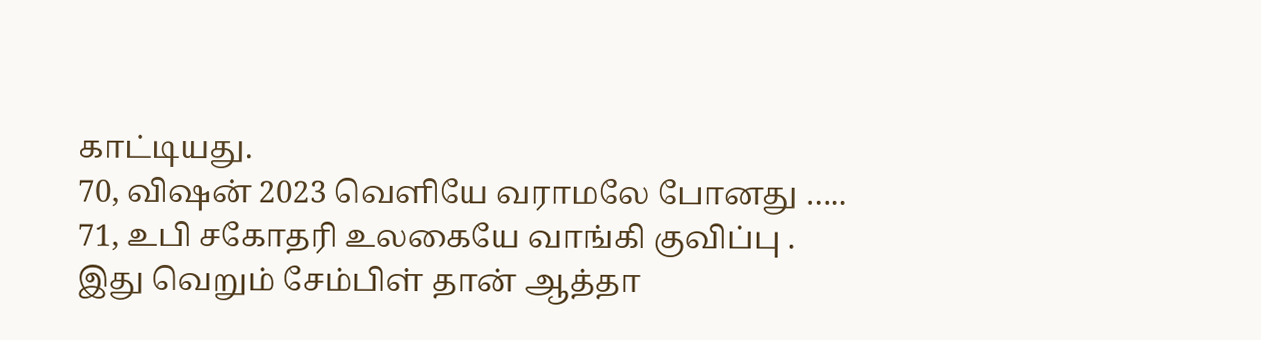காட்டியது.
70, விஷன் 2023 வெளியே வராமலே போனது …..
71, உபி சகோதரி உலகையே வாங்கி குவிப்பு .
இது வெறும் சேம்பிள் தான் ஆத்தா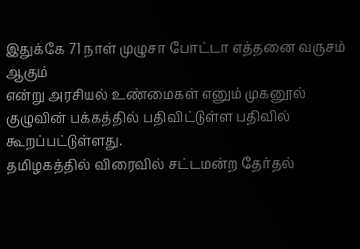இதுக்கே 71 நாள் முழுசா போட்டா எத்தனை வருசம் ஆகும்
என்று அரசியல் உண்மைகள் எனும் முகனூல் குழுவின் பக்கத்தில் பதிவிட்டுள்ள பதிவில் கூறப்பட்டுள்ளது.
தமிழகத்தில் விரைவில் சட்டமன்ற தேர்தல்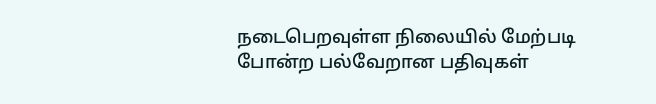நடைபெறவுள்ள நிலையில் மேற்படி போன்ற பல்வேறான பதிவுகள்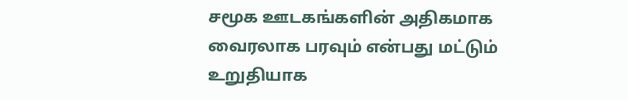சமூக ஊடகங்களின் அதிகமாக வைரலாக பரவும் என்பது மட்டும் உறுதியாக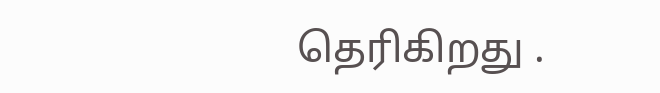தெரிகிறது .